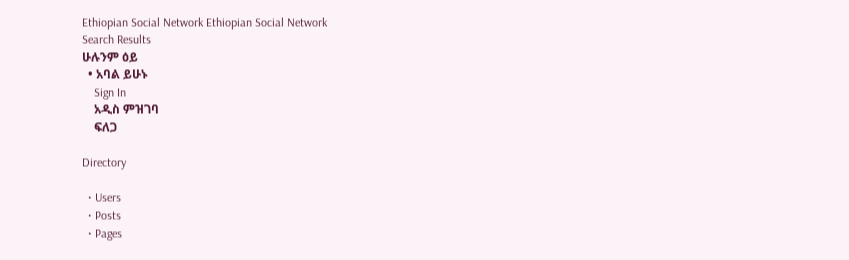Ethiopian Social Network Ethiopian Social Network
Search Results
ሁሉንም ዕይ
  • አባል ይሁኑ
    Sign In
    አዲስ ምዝገባ
    ፍለጋ

Directory

  • Users
  • Posts
  • Pages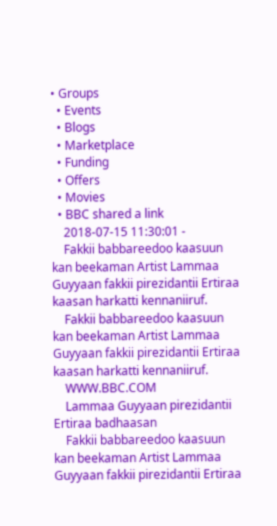• Groups
  • Events
  • Blogs
  • Marketplace
  • Funding
  • Offers
  • Movies
  • BBC shared a link
    2018-07-15 11:30:01 -
    Fakkii babbareedoo kaasuun kan beekaman Artist Lammaa Guyyaan fakkii pirezidantii Ertiraa kaasan harkatti kennaniiruf.
    Fakkii babbareedoo kaasuun kan beekaman Artist Lammaa Guyyaan fakkii pirezidantii Ertiraa kaasan harkatti kennaniiruf.
    WWW.BBC.COM
    Lammaa Guyyaan pirezidantii Ertiraa badhaasan
    Fakkii babbareedoo kaasuun kan beekaman Artist Lammaa Guyyaan fakkii pirezidantii Ertiraa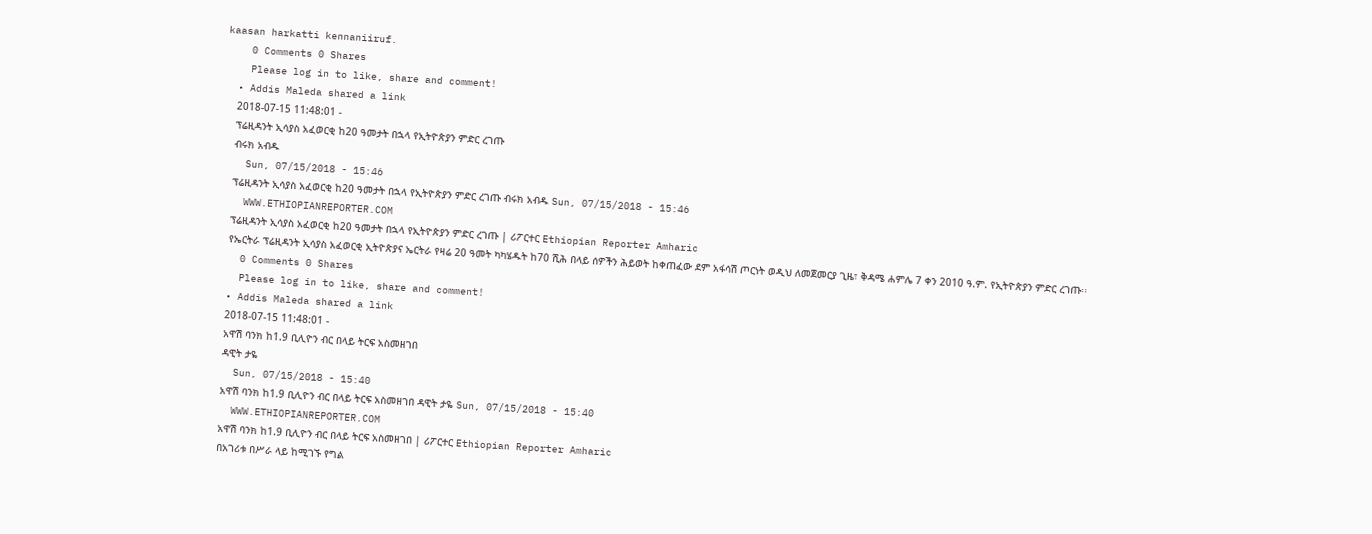kaasan harkatti kennaniiruf.
    0 Comments 0 Shares
    Please log in to like, share and comment!
  • Addis Maleda shared a link
    2018-07-15 11:48:01 -
    ፕሬዚዳንት ኢሳያስ አፈወርቂ ከ20 ዓመታት በኋላ የኢትዮጵያን ምድር ረገጡ
    ብሩክ አብዱ
    Sun, 07/15/2018 - 15:46
    ፕሬዚዳንት ኢሳያስ አፈወርቂ ከ20 ዓመታት በኋላ የኢትዮጵያን ምድር ረገጡ ብሩክ አብዱ Sun, 07/15/2018 - 15:46
    WWW.ETHIOPIANREPORTER.COM
    ፕሬዚዳንት ኢሳያስ አፈወርቂ ከ20 ዓመታት በኋላ የኢትዮጵያን ምድር ረገጡ | ሪፖርተር Ethiopian Reporter Amharic
    የኤርትራ ፕሬዚዳንት ኢሳያስ አፈወርቂ ኢትዮጵያና ኤርትራ የዛሬ 20 ዓመት ካካሄዱት ከ70 ሺሕ በላይ ሰዎችን ሕይወት ከቀጠፈው ደም አፋሳሽ ጦርነት ወዲህ ለመጀመርያ ጊዜ፣ ቅዳሜ ሐምሌ 7 ቀን 2010 ዓ.ም. የኢትዮጵያን ምድር ረገጡ፡፡
    0 Comments 0 Shares
    Please log in to like, share and comment!
  • Addis Maleda shared a link
    2018-07-15 11:48:01 -
    አዋሽ ባንክ ከ1.9 ቢሊዮን ብር በላይ ትርፍ አስመዘገበ
    ዳዊት ታዬ
    Sun, 07/15/2018 - 15:40
    አዋሽ ባንክ ከ1.9 ቢሊዮን ብር በላይ ትርፍ አስመዘገበ ዳዊት ታዬ Sun, 07/15/2018 - 15:40
    WWW.ETHIOPIANREPORTER.COM
    አዋሽ ባንክ ከ1.9 ቢሊዮን ብር በላይ ትርፍ አስመዘገበ | ሪፖርተር Ethiopian Reporter Amharic
    በአገሪቱ በሥራ ላይ ከሚገኙ የግል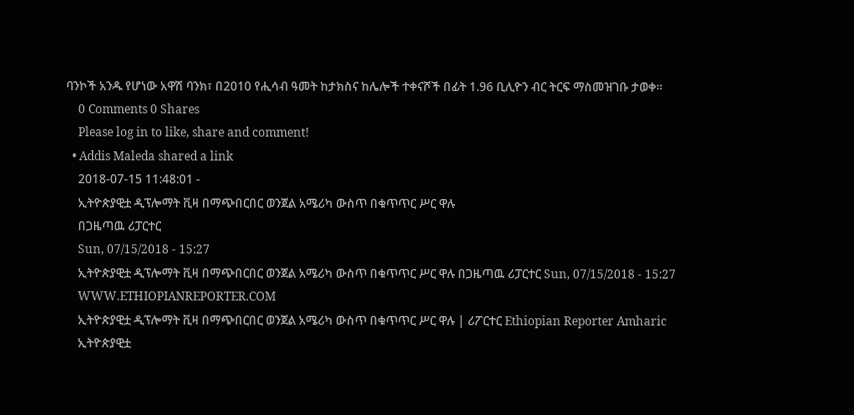ባንኮች አንዱ የሆነው አዋሽ ባንክ፣ በ2010 የሒሳብ ዓመት ከታክስና ከሌሎች ተቀናሾች በፊት 1.96 ቢሊዮን ብር ትርፍ ማስመዝገቡ ታወቀ፡፡
    0 Comments 0 Shares
    Please log in to like, share and comment!
  • Addis Maleda shared a link
    2018-07-15 11:48:01 -
    ኢትዮጵያዊቷ ዲፕሎማት ቪዛ በማጭበርበር ወንጀል አሜሪካ ውስጥ በቁጥጥር ሥር ዋሉ
    በጋዜጣዉ ሪፓርተር
    Sun, 07/15/2018 - 15:27
    ኢትዮጵያዊቷ ዲፕሎማት ቪዛ በማጭበርበር ወንጀል አሜሪካ ውስጥ በቁጥጥር ሥር ዋሉ በጋዜጣዉ ሪፓርተር Sun, 07/15/2018 - 15:27
    WWW.ETHIOPIANREPORTER.COM
    ኢትዮጵያዊቷ ዲፕሎማት ቪዛ በማጭበርበር ወንጀል አሜሪካ ውስጥ በቁጥጥር ሥር ዋሉ | ሪፖርተር Ethiopian Reporter Amharic
    ኢትዮጵያዊቷ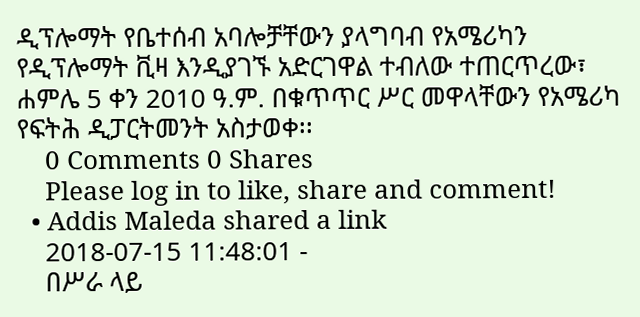ዲፕሎማት የቤተሰብ አባሎቻቸውን ያላግባብ የአሜሪካን የዲፕሎማት ቪዛ እንዲያገኙ አድርገዋል ተብለው ተጠርጥረው፣ ሐምሌ 5 ቀን 2010 ዓ.ም. በቁጥጥር ሥር መዋላቸውን የአሜሪካ የፍትሕ ዲፓርትመንት አስታወቀ፡፡
    0 Comments 0 Shares
    Please log in to like, share and comment!
  • Addis Maleda shared a link
    2018-07-15 11:48:01 -
    በሥራ ላይ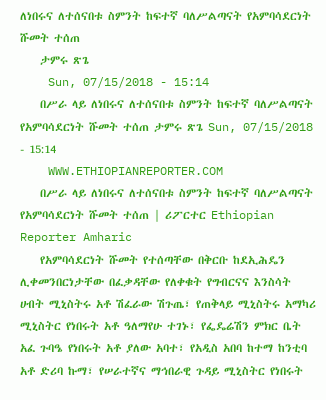ለነበሩና ለተሰናበቱ ስምንት ከፍተኛ ባለሥልጣናት የአምባሳደርነት ሹመት ተሰጠ
    ታምሩ ጽጌ
    Sun, 07/15/2018 - 15:14
    በሥራ ላይ ለነበሩና ለተሰናበቱ ስምንት ከፍተኛ ባለሥልጣናት የአምባሳደርነት ሹመት ተሰጠ ታምሩ ጽጌ Sun, 07/15/2018 - 15:14
    WWW.ETHIOPIANREPORTER.COM
    በሥራ ላይ ለነበሩና ለተሰናበቱ ስምንት ከፍተኛ ባለሥልጣናት የአምባሳደርነት ሹመት ተሰጠ | ሪፖርተር Ethiopian Reporter Amharic
    የአምባሳደርነት ሹመት የተሰጣቸው በቅርቡ ከደኢሕዴን ሊቀመንበርነታቸው በፈቃዳቸው የለቀቁት የግብርናና እንስሳት ሀብት ሚኒስትሩ አቶ ሽፈራው ሽጉጤ፣ የጠቅላይ ሚኒስትሩ አማካሪ ሚኒስትር የነበሩት አቶ ዓለማየሁ ተገኑ፣ የፌዴሬሽን ምክር ቤት አፈ ጉባዔ የነበሩት አቶ ያለው አባተ፣ የአዲስ አበባ ከተማ ከንቲባ አቶ ድሪባ ኩማ፣ የሠራተኛና ማኅበራዊ ጉዳይ ሚኒስትር የነበሩት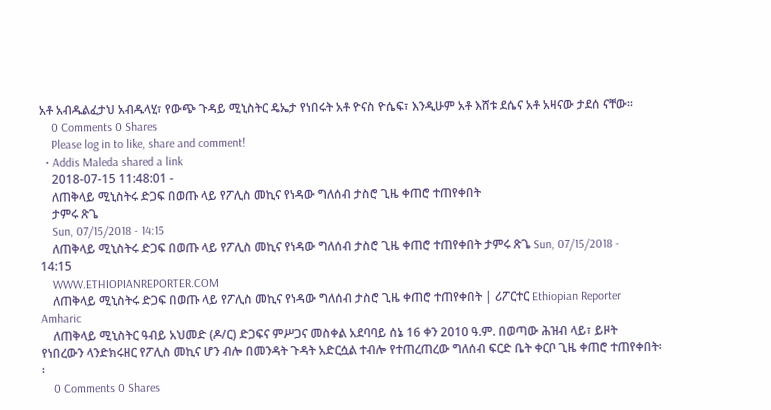አቶ አብዱልፈታህ አብዱላሂ፣ የውጭ ጉዳይ ሚኒስትር ዴኤታ የነበሩት አቶ ዮናስ ዮሴፍ፣ እንዲሁም አቶ እሸቱ ደሴና አቶ አዛናው ታደሰ ናቸው፡፡
    0 Comments 0 Shares
    Please log in to like, share and comment!
  • Addis Maleda shared a link
    2018-07-15 11:48:01 -
    ለጠቅላይ ሚኒስትሩ ድጋፍ በወጡ ላይ የፖሊስ መኪና የነዳው ግለሰብ ታስሮ ጊዜ ቀጠሮ ተጠየቀበት
    ታምሩ ጽጌ
    Sun, 07/15/2018 - 14:15
    ለጠቅላይ ሚኒስትሩ ድጋፍ በወጡ ላይ የፖሊስ መኪና የነዳው ግለሰብ ታስሮ ጊዜ ቀጠሮ ተጠየቀበት ታምሩ ጽጌ Sun, 07/15/2018 - 14:15
    WWW.ETHIOPIANREPORTER.COM
    ለጠቅላይ ሚኒስትሩ ድጋፍ በወጡ ላይ የፖሊስ መኪና የነዳው ግለሰብ ታስሮ ጊዜ ቀጠሮ ተጠየቀበት | ሪፖርተር Ethiopian Reporter Amharic
    ለጠቅላይ ሚኒስትር ዓብይ አህመድ (ዶ/ር) ድጋፍና ምሥጋና መስቀል አደባባይ ሰኔ 16 ቀን 2010 ዓ.ም. በወጣው ሕዝብ ላይ፣ ይዞት የነበረውን ላንድክሩዘር የፖሊስ መኪና ሆን ብሎ በመንዳት ጉዳት አድርሷል ተብሎ የተጠረጠረው ግለሰብ ፍርድ ቤት ቀርቦ ጊዜ ቀጠሮ ተጠየቀበት፡፡
    0 Comments 0 Shares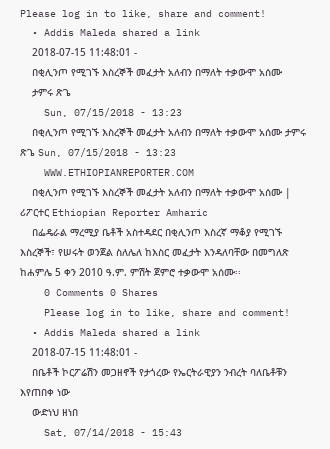Please log in to like, share and comment!
  • Addis Maleda shared a link
    2018-07-15 11:48:01 -
    በቂሊንጦ የሚገኙ እስረኞች መፈታት አለብን በማለት ተቃውሞ አሰሙ
    ታምሩ ጽጌ
    Sun, 07/15/2018 - 13:23
    በቂሊንጦ የሚገኙ እስረኞች መፈታት አለብን በማለት ተቃውሞ አሰሙ ታምሩ ጽጌ Sun, 07/15/2018 - 13:23
    WWW.ETHIOPIANREPORTER.COM
    በቂሊንጦ የሚገኙ እስረኞች መፈታት አለብን በማለት ተቃውሞ አሰሙ | ሪፖርተር Ethiopian Reporter Amharic
    በፌዴራል ማረሚያ ቤቶች አስተዳደር በቂሊንጦ እስረኛ ማቆያ የሚገኙ እስረኞች፣ የሠሩት ወንጀል ስለሌለ ከእስር መፈታት እንዳለባቸው በመግለጽ  ከሐምሌ 5 ቀን 2010 ዓ.ም. ምሽት ጀምሮ ተቃውሞ አሰሙ፡፡
    0 Comments 0 Shares
    Please log in to like, share and comment!
  • Addis Maleda shared a link
    2018-07-15 11:48:01 -
    በቤቶች ኮርፖሬሽን መጋዘኖች የታጎረው የኤርትራዊያን ንብረት ባለቤቶቹን እየጠበቀ ነው
    ውድነህ ዘነበ
    Sat, 07/14/2018 - 15:43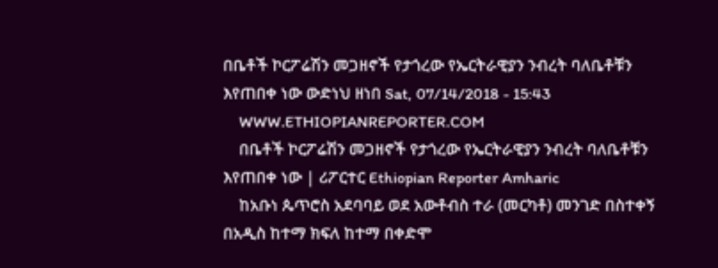በቤቶች ኮርፖሬሽን መጋዘኖች የታጎረው የኤርትራዊያን ንብረት ባለቤቶቹን እየጠበቀ ነው ውድነህ ዘነበ Sat, 07/14/2018 - 15:43
    WWW.ETHIOPIANREPORTER.COM
    በቤቶች ኮርፖሬሽን መጋዘኖች የታጎረው የኤርትራዊያን ንብረት ባለቤቶቹን እየጠበቀ ነው | ሪፖርተር Ethiopian Reporter Amharic
    ከአቡነ ጴጥሮስ አደባባይ ወደ አውቶብስ ተራ (መርካቶ) መንገድ በስተቀኝ በአዲስ ከተማ ክፍለ ከተማ በቀድሞ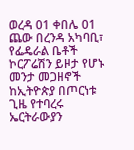ወረዳ 01 ቀበሌ 01 ጨው በረንዳ አካባቢ፣ የፌዴራል ቤቶች ኮርፖሬሽን ይዞታ የሆኑ መንታ መጋዘኖች ከኢትዮጵያ በጦርነቱ ጊዜ የተባረሩ ኤርትራውያን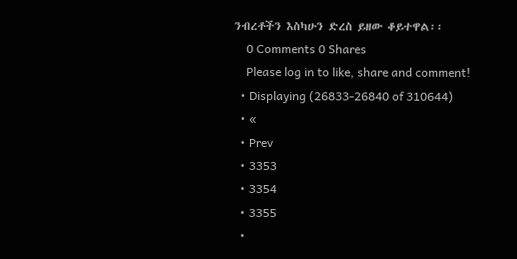ንብረቶችን እስካሁን ድረስ ይዘው ቆይተዋል፡፡
    0 Comments 0 Shares
    Please log in to like, share and comment!
  • Displaying (26833-26840 of 310644)
  • «
  • Prev
  • 3353
  • 3354
  • 3355
  •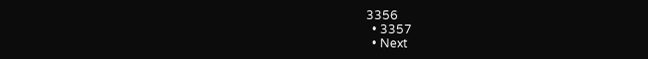3356
  • 3357
  • Next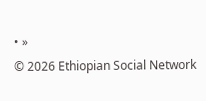• »
© 2026 Ethiopian Social Network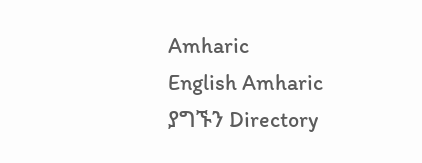Amharic
English Amharic
ያግኙን Directory